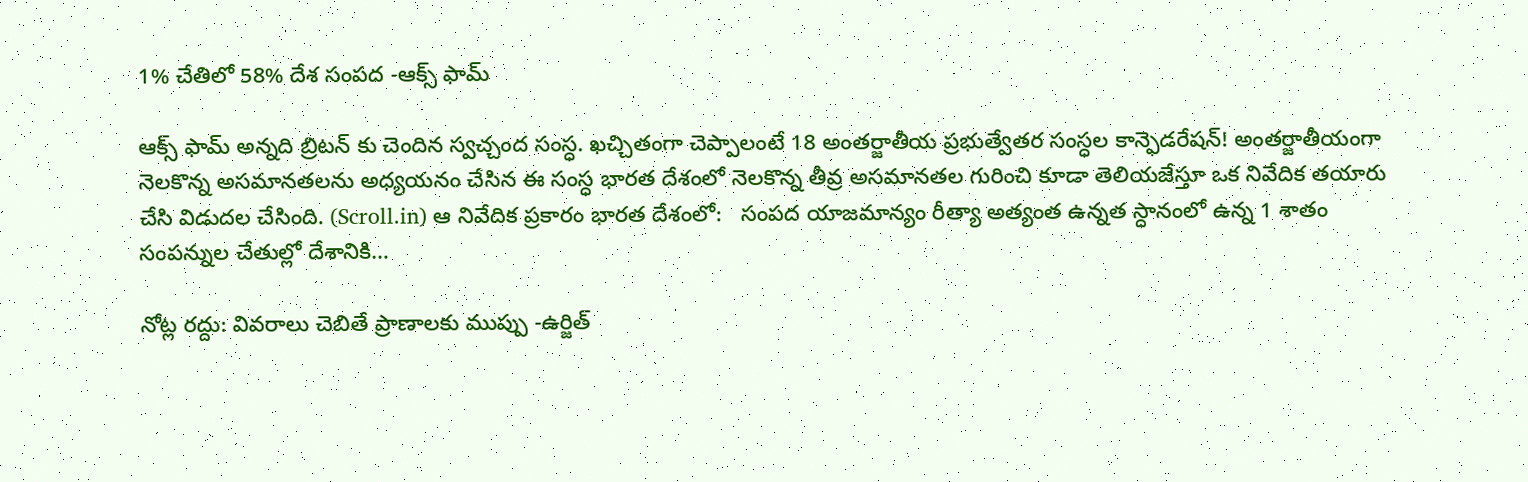1% చేతిలో 58% దేశ సంపద -ఆక్స్ ఫామ్

ఆక్స్ ఫామ్ అన్నది బ్రిటన్ కు చెందిన స్వచ్చంద సంస్ధ. ఖచ్చితంగా చెప్పాలంటే 18 అంతర్జాతీయ ప్రభుత్వేతర సంస్ధల కాన్ఫెడరేషన్! అంతర్జాతీయంగా నెలకొన్న అసమానతలను అధ్యయనం చేసిన ఈ సంస్ధ భారత దేశంలో నెలకొన్న తీవ్ర అసమానతల గురించి కూడా తెలియజేస్తూ ఒక నివేదిక తయారు చేసి విడుదల చేసింది. (Scroll.in) ఆ నివేదిక ప్రకారం భారత దేశంలో:   సంపద యాజమాన్యం రీత్యా అత్యంత ఉన్నత స్ధానంలో ఉన్న 1 శాతం సంపన్నుల చేతుల్లో దేశానికి…

నోట్ల రద్దు: వివరాలు చెబితే ప్రాణాలకు ముప్పు -ఉర్జిత్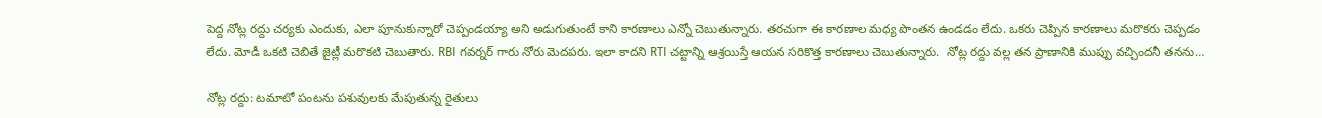పెద్ద నోట్ల రద్దు చర్యకు ఎందుకు, ఎలా పూనుకున్నారో చెప్పండయ్యా అని అడుగుతుంటే కాని కారణాలు ఎన్నో చెబుతున్నారు. తరచుగా ఈ కారణాల మధ్య పొంతన ఉండడం లేదు. ఒకరు చెప్పిన కారణాలు మరొకరు చెప్పడం లేదు. మోడీ ఒకటి చెబితే జైట్లీ మరొకటి చెబుతారు. RBI గవర్నర్ గారు నోరు మెదపరు. ఇలా కాదని RTI చట్టాన్ని ఆశ్రయిస్తే ఆయన సరికొత్త కారణాలు చెబుతున్నారు.  నోట్ల రద్దు వల్ల తన ప్రాణానికి ముప్పు వచ్చిందనీ తనను…

నోట్ల రద్దు: టమాటో పంటను పశువులకు మేపుతున్న రైతులు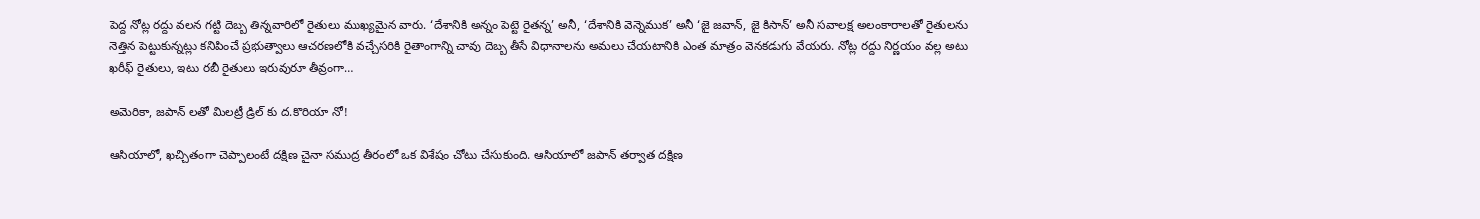పెద్ద నోట్ల రద్దు వలన గట్టి దెబ్బ తిన్నవారిలో రైతులు ముఖ్యమైన వారు. ‘దేశానికి అన్నం పెట్టె రైతన్న’ అనీ, ‘దేశానికి వెన్నెముక’ అనీ ‘జై జవాన్, జై కిసాన్’ అనీ సవాలక్ష అలంకారాలతో రైతులను నెత్తిన పెట్టుకున్నట్లు కనిపించే ప్రభుత్వాలు ఆచరణలోకి వచ్చేసరికి రైతాంగాన్ని చావు దెబ్బ తీసే విధానాలను అమలు చేయటానికి ఎంత మాత్రం వెనకడుగు వేయరు. నోట్ల రద్దు నిర్ణయం వల్ల అటు ఖరీఫ్ రైతులు, ఇటు రబీ రైతులు ఇరువురూ తీవ్రంగా…

అమెరికా, జపాన్ లతో మిలట్రీ డ్రిల్ కు ద.కొరియా నో!

ఆసియాలో, ఖచ్చితంగా చెప్పాలంటే దక్షిణ చైనా సముద్ర తీరంలో ఒక విశేషం చోటు చేసుకుంది. ఆసియాలో జపాన్ తర్వాత దక్షిణ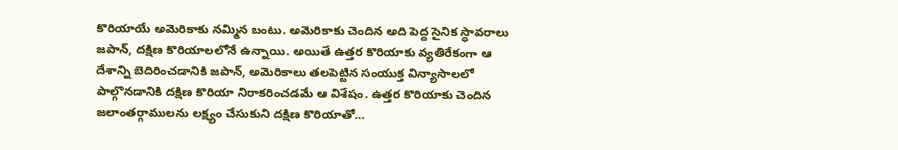కొరియాయే అమెరికాకు నమ్మిన బంటు. అమెరికాకు చెందిన అది పెద్ద సైనిక స్ధావరాలు జపాన్, దక్షిణ కొరియాలలోనే ఉన్నాయి. అయితే ఉత్తర కొరియాకు వ్యతిరేకంగా ఆ దేశాన్ని బెదిరించడానికి జపాన్, అమెరికాలు తలపెట్టిన సంయుక్త విన్యాసాలలో పాల్గొనడానికి దక్షిణ కొరియా నిరాకరించడమే ఆ విశేషం. ఉత్తర కొరియాకు చెందిన జలాంతర్గాములను లక్ష్యం చేసుకుని దక్షిణ కొరియాతో…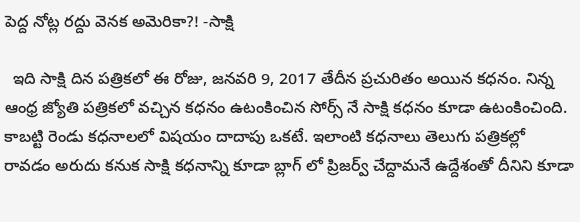పెద్ద నోట్ల రద్దు వెనక అమెరికా?! -సాక్షి

  ఇది సాక్షి దిన పత్రికలో ఈ రోజు, జనవరి 9, 2017 తేదీన ప్రచురితం అయిన కధనం. నిన్న ఆంధ్ర జ్యోతి పత్రికలో వచ్చిన కధనం ఉటంకించిన సోర్స్ నే సాక్షి కధనం కూడా ఉటంకించింది. కాబట్టి రెండు కధనాలలో విషయం దాదాపు ఒకటే. ఇలాంటి కధనాలు తెలుగు పత్రికల్లో రావడం అరుదు కనుక సాక్షి కధనాన్ని కూడా బ్లాగ్ లో ప్రిజర్వ్ చేద్దామనే ఉద్దేశంతో దీనిని కూడా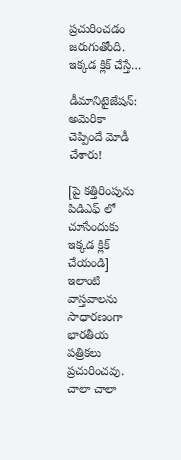ప్రచురించడం జరుగుతోంది. ఇక్కడ క్లిక్ చేస్తే…

డీమానిటైజేషన్: అమెరికా చెప్పిందే మోడీ చేశారు!

[పై కత్తిరింపును పి‌డి‌ఎఫ్ లో చూసేందుకు ఇక్కడ క్లిక్ చేయండి] ఇలాంటి వాస్తవాలను సాధారణంగా భారతీయ పత్రికలు ప్రచురించవు. చాలా చాలా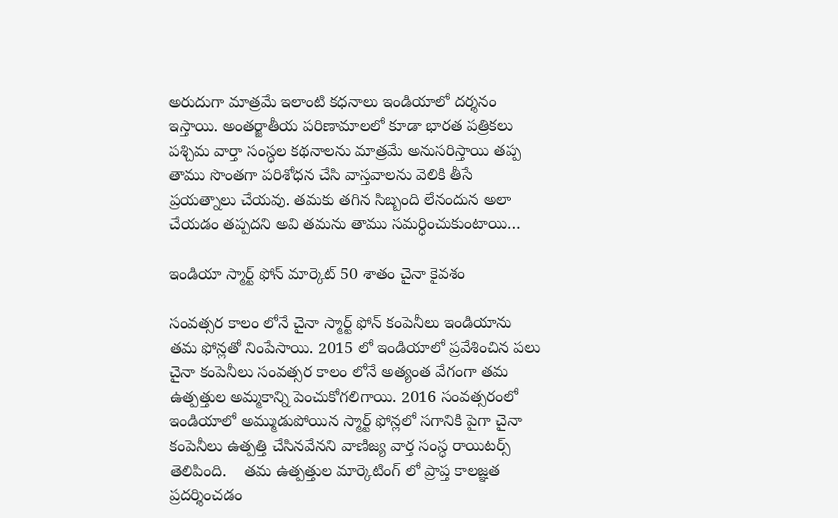అరుదుగా మాత్రమే ఇలాంటి కధనాలు ఇండియాలో దర్శనం ఇస్తాయి. అంతర్జాతీయ పరిణామాలలో కూడా భారత పత్రికలు పశ్చిమ వార్తా సంస్ధల కథనాలను మాత్రమే అనుసరిస్తాయి తప్ప తాము సొంతగా పరిశోధన చేసి వాస్తవాలను వెలికి తీసే ప్రయత్నాలు చేయవు. తమకు తగిన సిబ్బంది లేనందున అలా చేయడం తప్పదని అవి తమను తాము సమర్ధించుకుంటాయి…

ఇండియా స్మార్ట్ ఫోన్ మార్కెట్ 50 శాతం చైనా కైవశం

సంవత్సర కాలం లోనే చైనా స్మార్ట్ ఫోన్ కంపెనీలు ఇండియాను తమ ఫోన్లతో నింపేసాయి. 2015 లో ఇండియాలో ప్రవేశించిన పలు చైనా కంపెనీలు సంవత్సర కాలం లోనే అత్యంత వేగంగా తమ ఉత్పత్తుల అమ్మకాన్ని పెంచుకోగలిగాయి. 2016 సంవత్సరంలో ఇండియాలో అమ్ముడుపోయిన స్మార్ట్ ఫోన్లలో సగానికి పైగా చైనా కంపెనీలు ఉత్పత్తి చేసినవేనని వాణిజ్య వార్త సంస్ధ రాయిటర్స్ తెలిపింది.    తమ ఉత్పత్తుల మార్కెటింగ్ లో ప్రాప్త కాలజ్ఞత ప్రదర్శించడం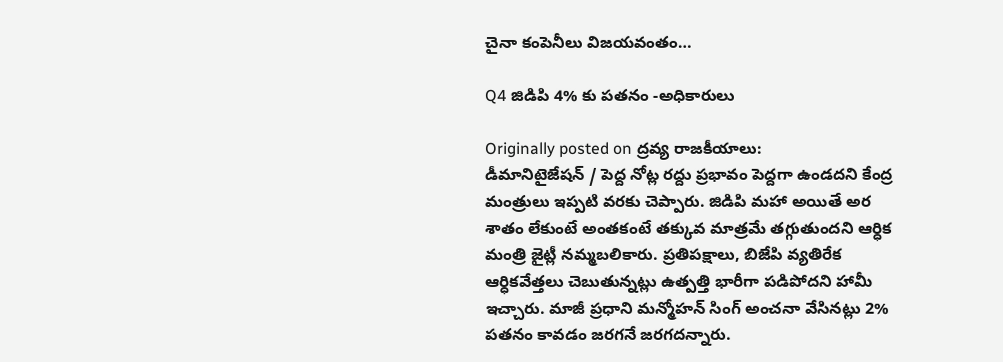చైనా కంపెనీలు విజయవంతం…

Q4 జి‌డి‌పి 4% కు పతనం -అధికారులు

Originally posted on ద్రవ్య రాజకీయాలు:
డీమానిటైజేషన్ / పెద్ద నోట్ల రద్దు ప్రభావం పెద్దగా ఉండదని కేంద్ర మంత్రులు ఇప్పటి వరకు చెప్పారు. జి‌డి‌పి మహా అయితే అర శాతం లేకుంటే అంతకంటే తక్కువ మాత్రమే తగ్గుతుందని ఆర్ధిక మంత్రి జైట్లీ నమ్మబలికారు. ప్రతిపక్షాలు, బి‌జే‌పి వ్యతిరేక ఆర్ధికవేత్తలు చెబుతున్నట్లు ఉత్పత్తి భారీగా పడిపోదని హామీ ఇచ్చారు. మాజీ ప్రధాని మన్మోహన్ సింగ్ అంచనా వేసినట్లు 2% పతనం కావడం జరగనే జరగదన్నారు.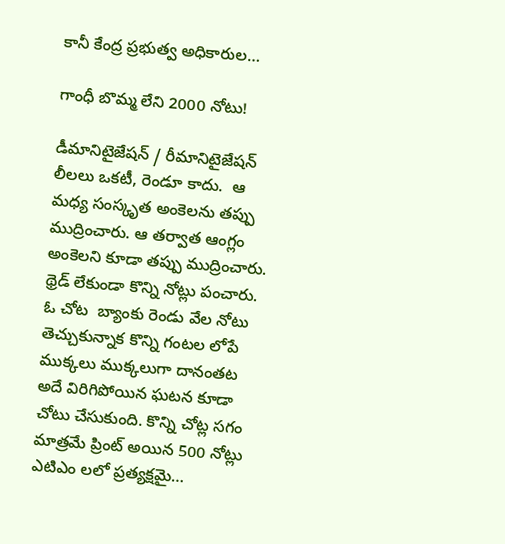కానీ కేంద్ర ప్రభుత్వ అధికారుల…

గాంధీ బొమ్మ లేని 2000 నోటు!

డీమానిటైజేషన్ / రీమానిటైజేషన్ లీలలు ఒకటీ, రెండూ కాదు.  ఆ మధ్య సంస్కృత అంకెలను తప్పు ముద్రించారు. ఆ తర్వాత ఆంగ్లం అంకెలని కూడా తప్పు ముద్రించారు. థ్రెడ్ లేకుండా కొన్ని నోట్లు పంచారు. ఓ చోట  బ్యాంకు రెండు వేల నోటు తెచ్చుకున్నాక కొన్ని గంటల లోపే ముక్కలు ముక్కలుగా దానంతట అదే విరిగిపోయిన ఘటన కూడా చోటు చేసుకుంది. కొన్ని చోట్ల సగం మాత్రమే ప్రింట్ అయిన 500 నోట్లు ఎటిఎం లలో ప్రత్యక్షమై…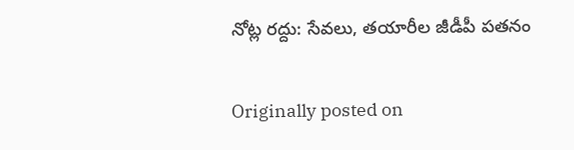నోట్ల రద్దు: సేవలు, తయారీల జీడీపీ పతనం

Originally posted on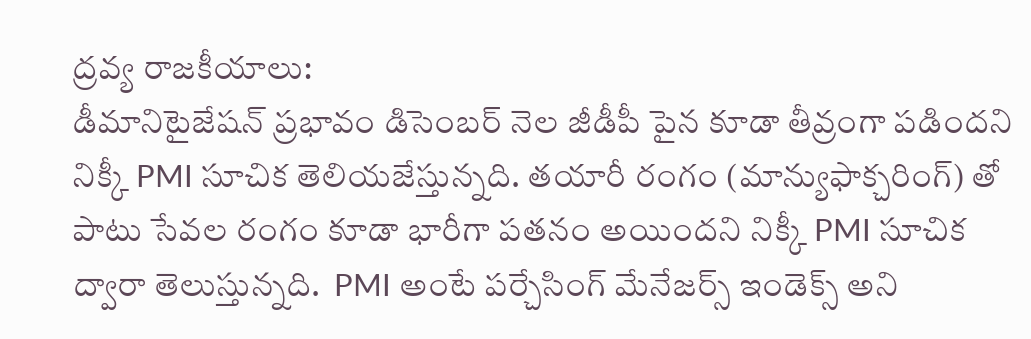ద్రవ్య రాజకీయాలు:
డీమానిటైజేషన్ ప్రభావం డిసెంబర్ నెల జీడీపీ పైన కూడా తీవ్రంగా పడిందని నిక్కీ PMI సూచిక తెలియజేస్తున్నది. తయారీ రంగం (మాన్యుఫాక్చరింగ్) తో పాటు సేవల రంగం కూడా భారీగా పతనం అయిందని నిక్కీ PMI సూచిక ద్వారా తెలుస్తున్నది.  PMI అంటే పర్చేసింగ్ మేనేజర్స్ ఇండెక్స్ అని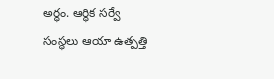అర్ధం. ఆర్ధిక సర్వే సంస్ధలు ఆయా ఉత్పత్తి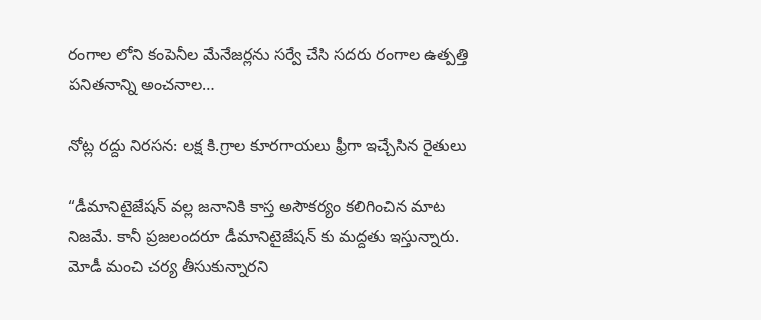రంగాల లోని కంపెనీల మేనేజర్లను సర్వే చేసి సదరు రంగాల ఉత్పత్తి పనితనాన్ని అంచనాల…

నోట్ల రద్దు నిరసన: లక్ష కి.గ్రాల కూరగాయలు ఫ్రీగా ఇచ్చేసిన రైతులు

“డీమానిటైజేషన్ వల్ల జనానికి కాస్త అసౌకర్యం కలిగించిన మాట నిజమే. కానీ ప్రజలందరూ డీమానిటైజేషన్ కు మద్దతు ఇస్తున్నారు. మోడీ మంచి చర్య తీసుకున్నారని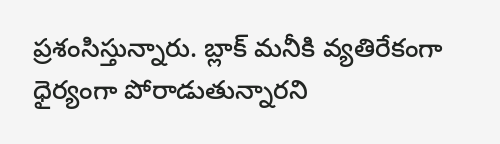ప్రశంసిస్తున్నారు. బ్లాక్ మనీకి వ్యతిరేకంగా ధైర్యంగా పోరాడుతున్నారని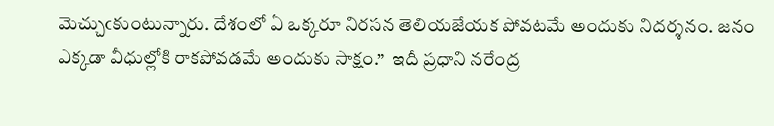మెచ్చుఁకుంటున్నారు. దేశంలో ఏ ఒక్కరూ నిరసన తెలియజేయక పోవటమే అందుకు నిదర్శనం. జనం ఎక్కడా వీధుల్లోకి రాకపోవడమే అందుకు సాక్షం.”  ఇదీ ప్రధాని నరేంద్ర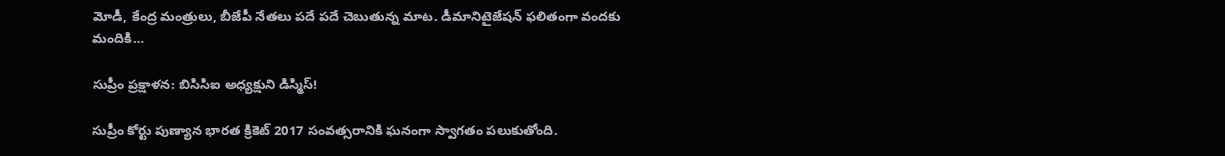మోడీ, కేంద్ర మంత్రులు, బీజేపీ నేతలు పదే పదే చెబుతున్న మాట. డీమానిటైజేషన్ ఫలితంగా వందకు మందికి…

సుప్రీం ప్రక్షాళన: బి‌సి‌సి‌ఐ అధ్యక్షుని డిస్మిస్!

సుప్రీం కోర్టు పుణ్యాన భారత క్రికెట్ 2017 సంవత్సరానికి ఘనంగా స్వాగతం పలుకుతోంది.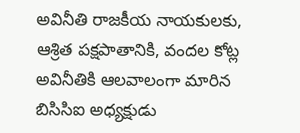అవినీతి రాజకీయ నాయకులకు, ఆశ్రిత పక్షపాతానికి, వందల కోట్ల అవినీతికి ఆలవాలంగా మారిన బి‌సి‌సి‌ఐ అధ్యక్షుడు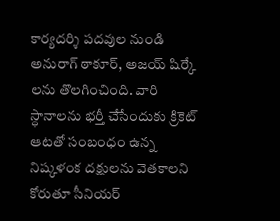కార్యదర్శి పదవుల నుండి అనురాగ్ ఠాకూర్, అజయ్ షిర్కే లను తొలగించింది. వారి స్ధానాలను భర్తీ చేసేందుకు క్రికెట్ ఆటతో సంబంధం ఉన్న నిష్కళంక దక్షులను వెతకాలని కోరుతూ సీనియర్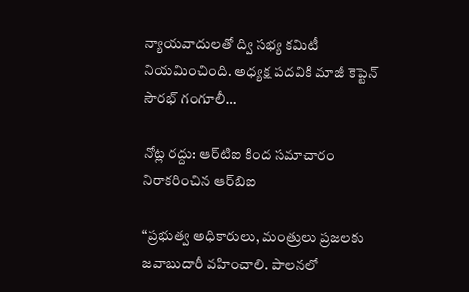న్యాయవాదులతో ద్వి సభ్య కమిటీ నియమించింది. అధ్యక్ష పదవికి మాజీ కెప్టెన్ సౌరభ్ గంగూలీ…

నోట్ల రద్దు: ఆర్‌టి‌ఐ కింద సమాచారం నిరాకరించిన ఆర్‌బి‌ఐ

“ప్రభుత్వ అధికారులు, మంత్రులు ప్రజలకు జవాబుదారీ వహించాలి. పాలనలో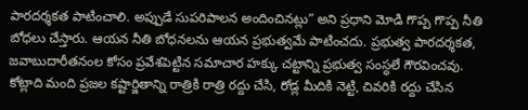పారదర్శకత పాటించాలి. అప్పుడే సుపరిపాలన అందించినట్లు” అని ప్రధాని మోడి గొప్ప గొప్ప నీతి బోధలు చేస్తారు. ఆయన నీతి బోధనలను ఆయన ప్రభుత్వమే పాటించదు. ప్రభుత్వ పారదర్శకత, జవాబుదారీతనంల కోసం ప్రవేశపెట్టిన సమాచార హక్కు చట్టాన్ని ప్రభుత్వ సంస్ధలే గౌరవించవు. కోట్లాది మంది ప్రజల కష్టార్జితాన్ని రాత్రికి రాత్రి రద్దు చేసి, రోడ్ల మీదికి నెట్టి, చివరికి రద్దు చేసిన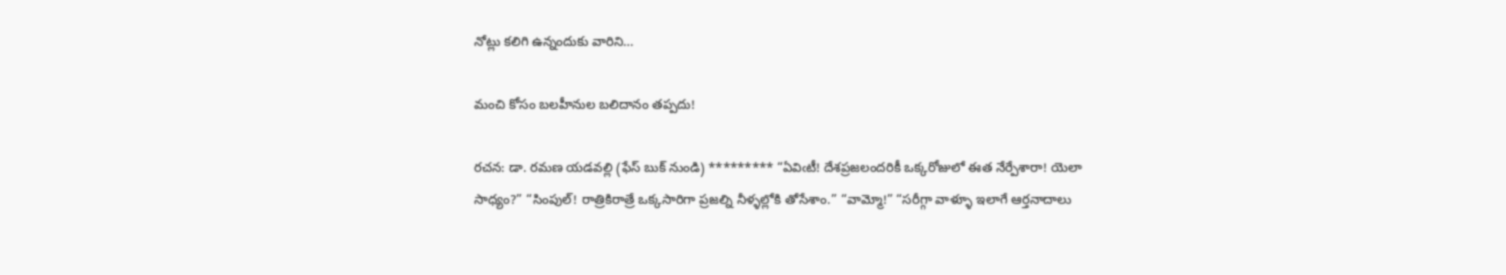నోట్లు కలిగి ఉన్నందుకు వారిని…

మంచి కోసం బలహీనుల బలిదానం తప్పదు!

రచన: డా. రమణ యడవల్లి (ఫేస్ బుక్ నుండి) ********* “ఏవిఁటీ! దేశప్రజలందరికీ ఒక్కరోజులో ఈత నేర్పేశారా! యెలా సాధ్యం?” “సింపుల్! రాత్రికిరాత్రే ఒక్కసారిగా ప్రజల్ని నీళ్ళల్లోకి తోసేశాం.” “వామ్మో!” “సరీగ్గా వాళ్ళూ ఇలాగే ఆర్తనాదాలు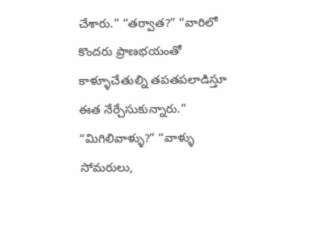చేశారు.” “తర్వాత?” “వారిలో కొందరు ప్రాణభయంతో కాళ్ళూచేతుల్ని తపతపలాడిస్తూ ఈత నేర్చేసుకున్నారు.” “మిగిలివాళ్ళు?” “వాళ్ళు సోమరులు,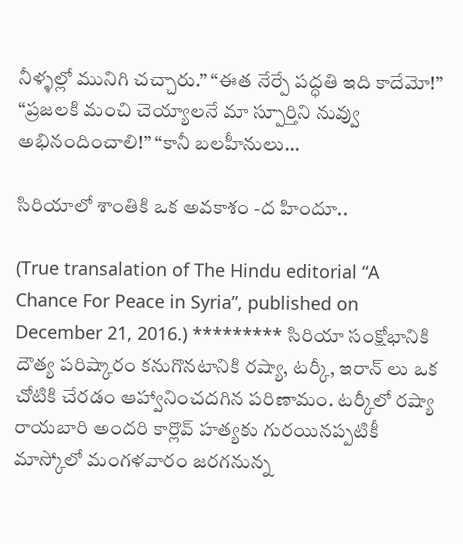నీళ్ళల్లో మునిగి చచ్చారు.” “ఈత నేర్పే పద్ధతి ఇది కాదేమో!” “ప్రజలకి మంచి చెయ్యాలనే మా స్పూర్తిని నువ్వు అభినందించాలి!” “కానీ బలహీనులు…

సిరియాలో శాంతికి ఒక అవకాశం -ద హిందూ..

(True transalation of The Hindu editorial “A Chance For Peace in Syria”, published on December 21, 2016.) ********* సిరియా సంక్షోభానికి దౌత్య పరిష్కారం కనుగొనటానికి రష్యా, టర్కీ, ఇరాన్ లు ఒక చోటికి చేరడం ఆహ్వానించదగిన పరిణామం. టర్కీలో రష్యా రాయబారి అందరి కార్లొవ్ హత్యకు గురయినప్పటికీ మాస్కోలో మంగళవారం జరగనున్న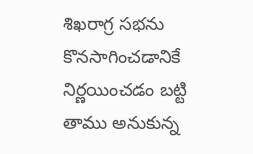శిఖరాగ్ర సభను కొనసాగించడానికే నిర్ణయించడం బట్టి తాము అనుకున్న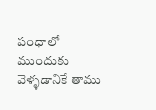పంధాలో ముందుకు వెళ్ళడానికే తాము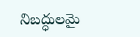నిబద్ధులమై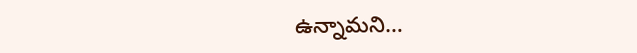ఉన్నామని…